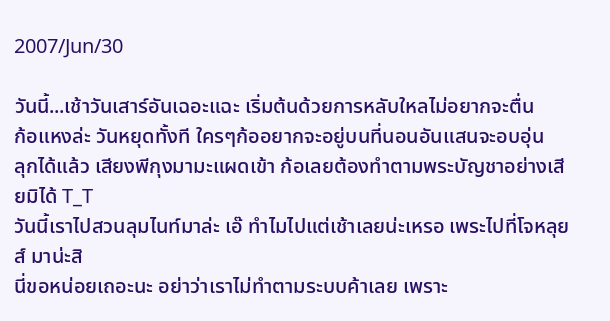2007/Jun/30

วันนี้...เช้าวันเสาร์อันเฉอะแฉะ เริ่มต้นด้วยการหลับใหลไม่อยากจะตื่น
ก้อแหงล่ะ วันหยุดทั้งที ใครๆก้ออยากจะอยู่บนที่นอนอันแสนจะอบอุ่น
ลุกได้แล้ว เสียงพีกุงมามะแผดเข้า ก้อเลยต้องทำตามพระบัญชาอย่างเสียมิได้ T_T
วันนี้เราไปสวนลุมไนท์มาล่ะ เอ๊ ทำไมไปแต่เช้าเลยน่ะเหรอ เพระไปที่โจหลุยส์ มาน่ะสิ
นี่ขอหน่อยเถอะนะ อย่าว่าเราไม่ทำตามระบบค้าเลย เพราะ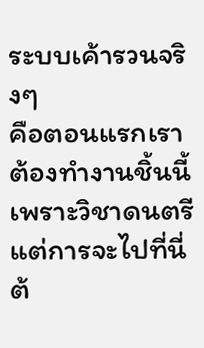ระบบเค้ารวนจริงๆ
คือตอนแรกเราต้องทำงานชิ้นนี้เพราะวิชาดนตรี แต่การจะไปที่นี่ต้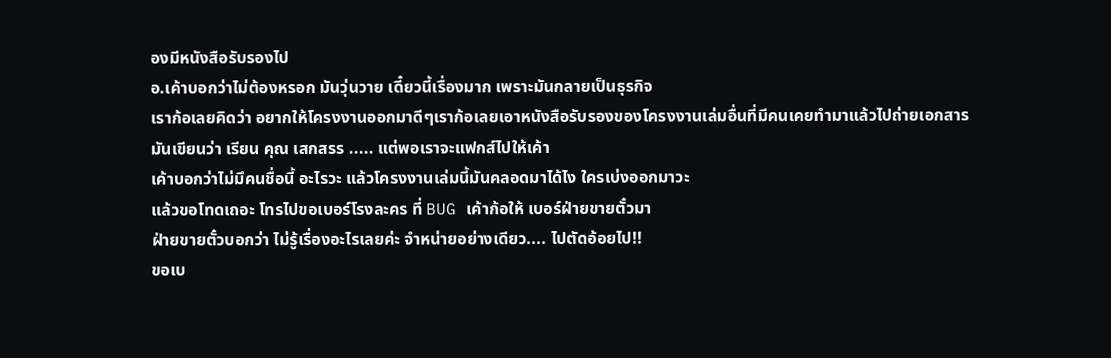องมีหนังสือรับรองไป
อ.เค้าบอกว่าไม่ต้องหรอก มันวุ่นวาย เดี๋ยวนี้เรื่องมาก เพราะมันกลายเป็นธุรกิจ
เราก้อเลยคิดว่า อยากให้โครงงานออกมาดีๆเราก้อเลยเอาหนังสือรับรองของโครงงานเล่มอื่นที่มีคนเคยทำมาแล้วไปถ่ายเอกสาร
มันเขียนว่า เรียน คุณ เสกสรร ..... แต่พอเราจะแฟกส์ไปให้เค้า
เค้าบอกว่าไม่มึคนชื่อนี้ อะไรวะ แล้วโครงงานเล่มนี้มันคลอดมาได้ไง ใครเบ่งออกมาวะ
แล้วขอโทดเถอะ โทรไปขอเบอร์โรงละคร ที่ BUG เค้าก้อให้ เบอร์ฝ่ายขายตั๋วมา
ฝ่ายขายตั๋วบอกว่า ไม่รู้เรื่องอะไรเลยค่ะ จำหน่ายอย่างเดียว.... ไปตัดอ้อยไป!!
ขอเบ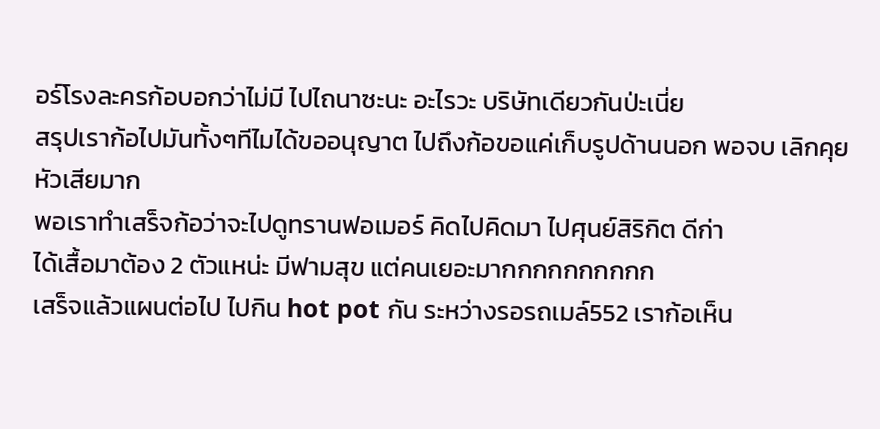อร์โรงละครก้อบอกว่าไม่มี ไปไถนาซะนะ อะไรวะ บริษัทเดียวกันป่ะเนี่ย
สรุปเราก้อไปมันทั้งๆทีไมได้ขออนุญาต ไปถึงก้อขอแค่เก็บรูปด้านนอก พอจบ เลิกคุย หัวเสียมาก
พอเราทำเสร็จก้อว่าจะไปดูทรานฟอเมอร์ คิดไปคิดมา ไปศุนย์สิริกิต ดีก่า
ได้เสื้อมาต้อง 2 ตัวแหน่ะ มีฟามสุข แต่คนเยอะมากกกกกกกกกก
เสร็จแล้วแผนต่อไป ไปกิน hot pot กัน ระหว่างรอรถเมล์552 เราก้อเห็น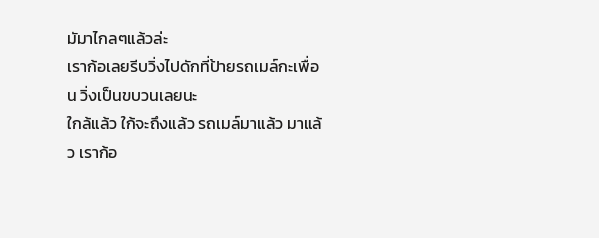มัมาไกลๆแล้วล่ะ
เราก้อเลยรีบวิ่งไปดักที่ป้ายรถเมล์กะเพื่อน วิ่งเป็นขบวนเลยนะ
ใกล้แล้ว ใก้จะถึงแล้ว รถเมล์มาแล้ว มาแล้ว เราก้อ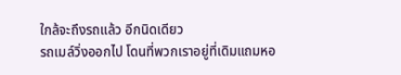ใกล้จะถึงรถแล้ว อีกนิดเดียว
รถเมล์วิ่งออกไป โดนที่พวกเราอยู่ที่เดิมแถมหอ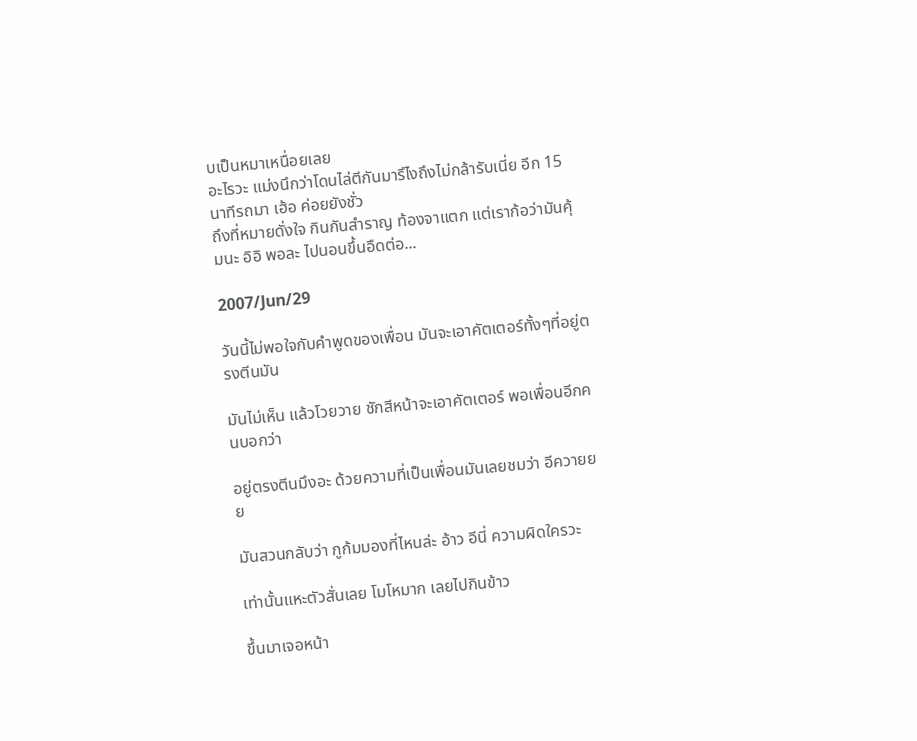บเป็นหมาเหนื่อยเลย
อะไรวะ แม่งนึกว่าโดนไล่ตีกันมารึไงถึงไม่กล้ารับเนี่ย อีก 15 นาทีรถมา เฮ้อ ค่อยยังชั่ว
ถึงที่หมายดั่งใจ กินกันสำราญ ท้องจาแตก แต่เราก้อว่ามันคุ้มนะ อิอิ พอละ ไปนอนขึ้นอืดต่อ...

2007/Jun/29

วันนี้ไม่พอใจกับคำพูดของเพื่อน มันจะเอาคัตเตอร์ทั้งๆที่อยู่ตรงตีนมัน

มันไม่เห็น แล้วโวยวาย ชักสีหน้าจะเอาคัตเตอร์ พอเพื่อนอีกคนบอกว่า

อยู่ตรงตีนมึงอะ ด้วยความที่เป็นเพื่อนมันเลยชมว่า อีควายยย

มันสวนกลับว่า กูก้มมองที่ไหนล่ะ อ้าว อีนี่ ความผิดใครวะ

เท่านั้นแหะตัวสั่นเลย โมโหมาก เลยไปกินข้าว

ขึ้นมาเจอหน้า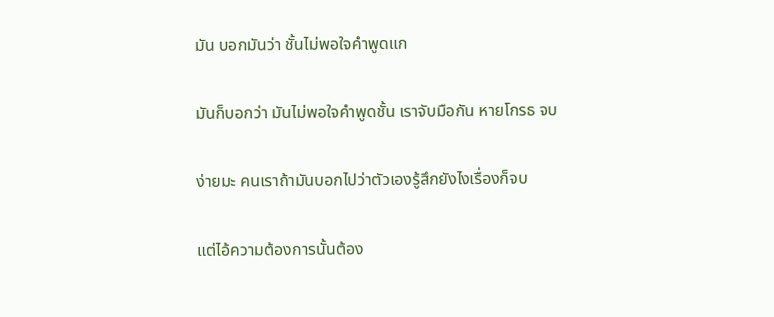มัน บอกมันว่า ชั้นไม่พอใจคำพูดแก

มันก็บอกว่า มันไม่พอใจคำพูดชั้น เราจับมือกัน หายโกรธ จบ

ง่ายมะ คนเราถ้ามันบอกไปว่าตัวเองรู้สึกยังไงเรื่องก็จบ

แต่ไอ้ความต้องการนั้นต้อง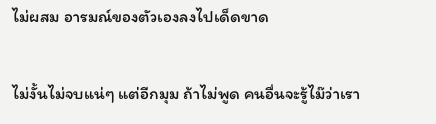ไม่ผสม อารมณ์ของตัวเองลงไปเด็ดขาด

ไม่งั้นไม่จบแน่ๆ แต่อีกมุม ถ้าไม่พูด คนอื่นจะรู้ไม๊ว่าเรา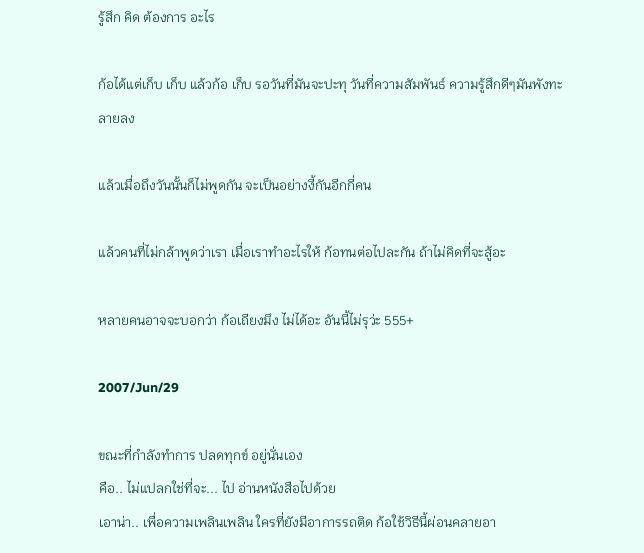รู้สึก คิด ต้องการ อะไร

ก้อได้แต่เก็บ เก็บ แล้วก้อ เก็บ รอวันที่มันจะปะทุ วันที่ความสัมพันธ์ ความรู้สึกดีๆมันพังทะลายลง

แล้วเมื่อถึงวันนั้นก็ไม่พูดกัน จะเป็นอย่างงี้กันอีกกี่คน

แล้วคนที่ไม่กล้าพูดว่าเรา เมื่อเราทำอะไรให้ ก้อทนต่อไปละกัน ถ้าไม่คิดที่จะสู้อะ

หลายคนอาจจะบอกว่า ก้อเถียงมึง ไม่ได้อะ อันนี้ไม่รุว่ะ 555+

2007/Jun/29

ขณะที่กำลังทำการ ปลดทุกข์ อยู่นั่นเอง
คือ.. ไม่แปลกใช่ที่จะ... ไป อ่านหนังสือไปด้วย
เอาน่า.. เพื่อความเพลินเพลิน ใครที่ยังมีอาการรถติด ก้อใช้วิธีนี้ผ่อนคลายอา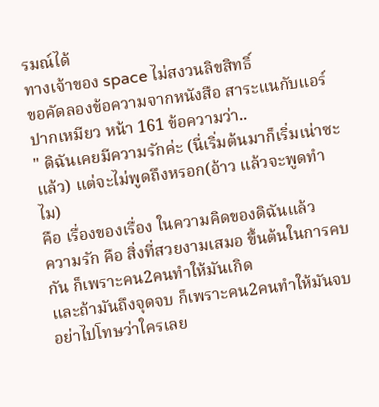รมณ์ได้
ทางเจ้าของ space ไม่สงวนลิขสิทธิ์
ขอคัดลองข้อความจากหนังสือ สาระแนกับแอร์ปากเหมียว หน้า 161 ข้อความว่า..
" ดิฉันเคยมีความรักค่ะ (นี่เริ่มต้นมาก็เริ่มเน่าซะแล้ว) แต่จะไม่พูดถึงหรอก(อ้าว แล้วจะพูดทำไม)
คือ เรื่องของเรื่อง ในความคิดของดิฉันแล้ว
ความรัก คือ สิ่งที่สวยงามเสมอ ขึ้นต้นในการคบกัน ก็เพราะคน2คนทำให้มันเกิด
และถ้ามันถึงจุดจบ ก็เพราะคน2คนทำให้มันจบ อย่าไปโทษว่าใครเลย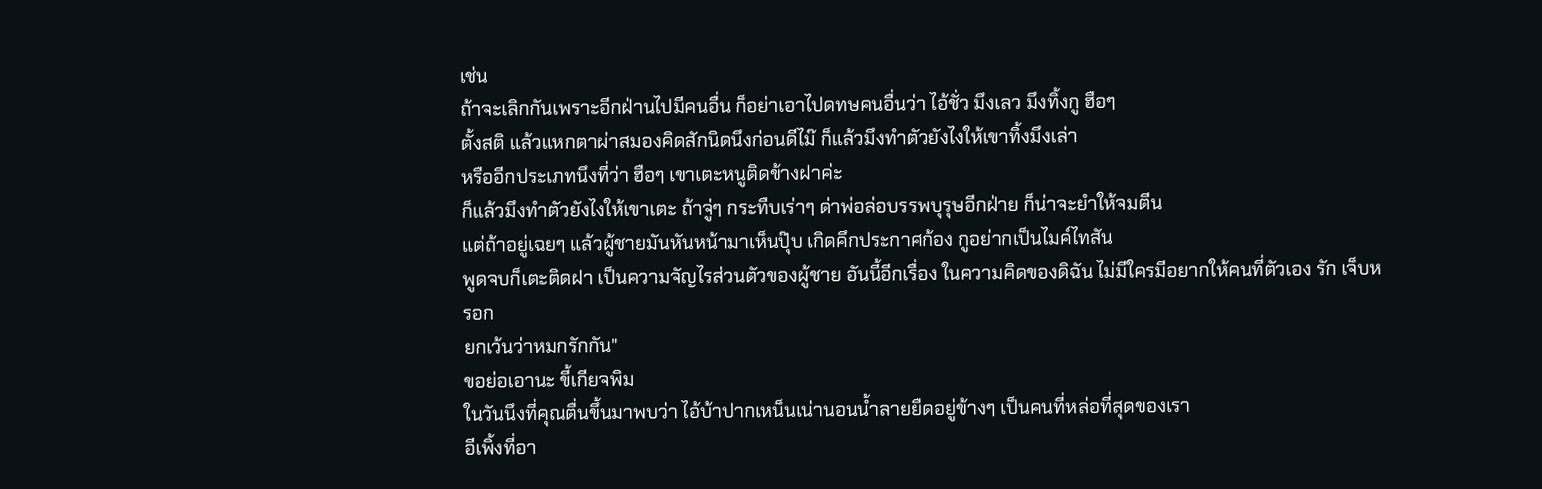เช่น
ถ้าจะเลิกกันเพราะอีกฝ่านไปมีคนอื่น ก็อย่าเอาไปดทษคนอื่นว่า ไอ้ชั่ว มึงเลว มึงทิ้งกู ฮือๆ
ตั้งสติ แล้วแหกตาผ่าสมองคิดสักนิดนึงก่อนดีไม๊ ก็แล้วมึงทำตัวยังไงให้เขาทิ้งมึงเล่า
หรืออีกประเภทนึงที่ว่า ฮือๆ เขาเตะหนูติดข้างฝาค่ะ
ก็แล้วมึงทำตัวยังไงให้เขาเตะ ถ้าจู่ๆ กระทืบเร่าๆ ด่าพ่อล่อบรรพบุรุษอีกฝ่าย ก็น่าจะยำให้จมตีน
แต่ถ้าอยู่เฉยๆ แล้วผู้ชายมันหันหน้ามาเห็นปุ๊บ เกิดคึกประกาศก้อง กูอย่ากเป็นไมค์ไทสัน
พูดจบก็เตะติดฝา เป็นความจัญไรส่วนตัวของผู้ชาย อันนี้อีกเรื่อง ในความคิดของดิฉัน ไม่มีใครมีอยากให้คนที่ตัวเอง รัก เจ็บหรอก
ยกเว้นว่าหมกรักกัน"
ขอย่อเอานะ ขี้เกียจพิม
ในวันนึงที่คุณตื่นขึ้นมาพบว่า ไอ้บ้าปากเหน็นเน่านอนน้ำลายยืดอยู่ข้างๆ เป็นคนที่หล่อที่สุดของเรา
อีเพิ้งที่อา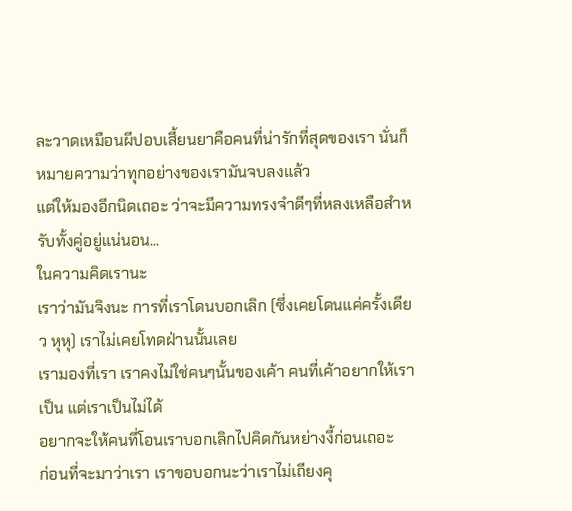ละวาดเหมือนผีปอบเสี้ยนยาคือคนที่น่ารักที่สุดของเรา นั่นก็หมายความว่าทุกอย่างของเรามันจบลงแล้ว
แต่ให้มองอีกนิดเถอะ ว่าจะมีความทรงจำดีๆที่หลงเหลือสำหรับทั้งคู่อยู่แน่นอน...
ในความคิดเรานะ
เราว่ามันจิงนะ การที่เราโดนบอกเลิก (ซึ่งเคยโดนแค่ครั้งเดียว หุหุ) เราไม่เคยโทดฝ่านนั้นเลย
เรามองที่เรา เราคงไม่ใช่คนๆนั้นของเค้า คนที่เค้าอยากให้เราเป็น แต่เราเป็นไม่ได้
อยากจะให้คนที่โอนเราบอกเลิกไปคิดกันหย่างงี้ก่อนเถอะ
ก่อนที่จะมาว่าเรา เราขอบอกนะว่าเราไม่เถียงคุ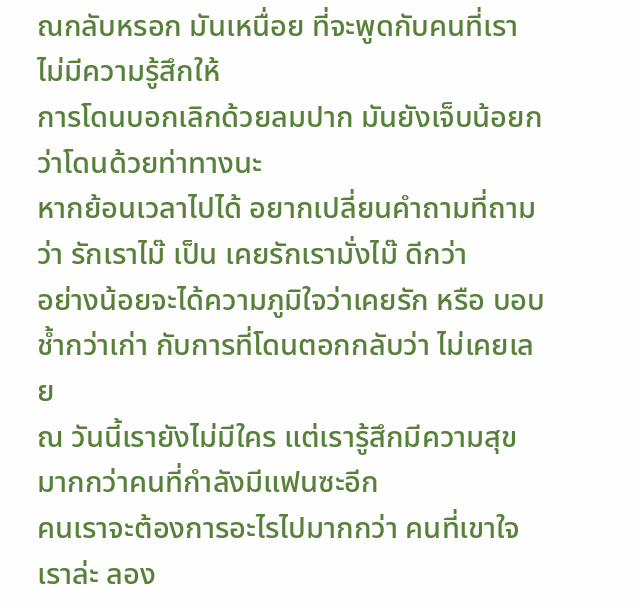ณกลับหรอก มันเหนื่อย ที่จะพูดกับคนที่เราไม่มีความรู้สึกให้
การโดนบอกเลิกด้วยลมปาก มันยังเจ็บน้อยกว่าโดนด้วยท่าทางนะ
หากย้อนเวลาไปได้ อยากเปลี่ยนคำถามที่ถามว่า รักเราไม๊ เป็น เคยรักเรามั่งไม๊ ดีกว่า
อย่างน้อยจะได้ความภูมิใจว่าเคยรัก หรือ บอบช้ำกว่าเก่า กับการที่โดนตอกกลับว่า ไม่เคยเลย
ณ วันนี้เรายังไม่มีใคร แต่เรารู้สึกมีความสุขมากกว่าคนที่กำลังมีแฟนซะอีก
คนเราจะต้องการอะไรไปมากกว่า คนที่เขาใจเราล่ะ ลอง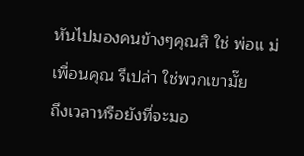หันไปมองคนข้างๆคุณสิ ใช่ พ่อแ ม่ เพื่อนคุณ รึเปล่า ใช่พวกเขามั๊ย
ถึงเวลาหรือยังที่จะมอ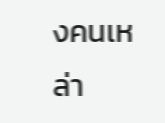งคนเหล่า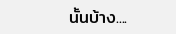นั้นบ้าง....